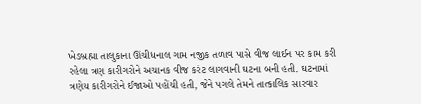ખેડબ્રહ્મા તાલુકાના ઊંચીધનાલ ગામ નજીક તળાવ પાસે વીજ લાઈન પર કામ કરી રહેલા ત્રણ કારીગરોને અચાનક વીજ કરંટ લાગવાની ઘટના બની હતી. ઘટનામાં ત્રણેય કારીગરોને ઈજાઓ પહોંચી હતી, જેને પગલે તેમને તાત્કાલિક સારવાર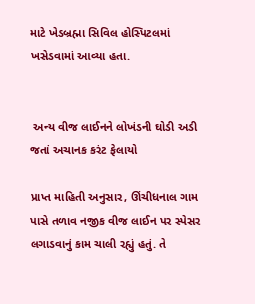માટે ખેડબ્રહ્મા સિવિલ હોસ્પિટલમાં ખસેડવામાં આવ્યા હતા.


 અન્ય વીજ લાઈનને લોખંડની ઘોડી અડી જતાં અચાનક કરંટ ફેલાયો

પ્રાપ્ત માહિતી અનુસાર, ઊંચીધનાલ ગામ પાસે તળાવ નજીક વીજ લાઈન પર સ્પેસર લગાડવાનું કામ ચાલી રહ્યું હતું. તે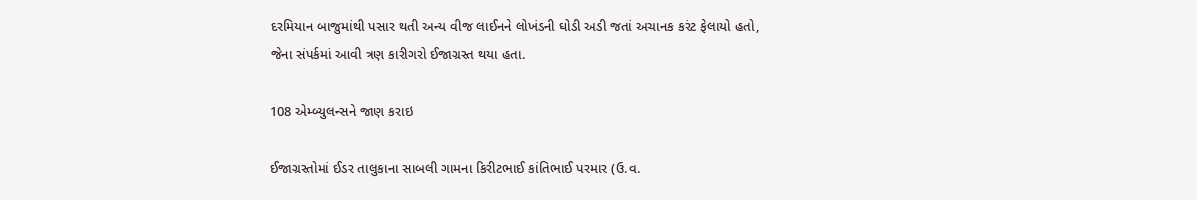દરમિયાન બાજુમાંથી પસાર થતી અન્ય વીજ લાઈનને લોખંડની ઘોડી અડી જતાં અચાનક કરંટ ફેલાયો હતો, જેના સંપર્કમાં આવી ત્રણ કારીગરો ઈજાગ્રસ્ત થયા હતા.

108 એમ્બ્યુલન્સને જાણ કરાઇ

ઈજાગ્રસ્તોમાં ઈડર તાલુકાના સાબલી ગામના કિરીટભાઈ કાંતિભાઈ પરમાર (ઉ.વ.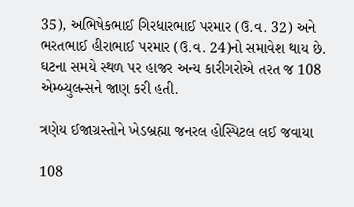35), અભિષેકભાઈ ગિરધારભાઈ પરમાર (ઉ.વ. 32) અને ભરતભાઈ હીરાભાઈ પરમાર (ઉ.વ. 24)નો સમાવેશ થાય છે. ઘટના સમયે સ્થળ પર હાજર અન્ય કારીગરોએ તરત જ 108 એમ્બ્યુલન્સને જાણ કરી હતી.

ત્રણેય ઈજાગ્રસ્તોને ખેડબ્રહ્મા જનરલ હોસ્પિટલ લઈ જવાયા

108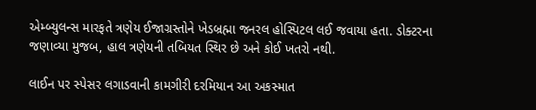એમ્બ્યુલન્સ મારફતે ત્રણેય ઈજાગ્રસ્તોને ખેડબ્રહ્મા જનરલ હોસ્પિટલ લઈ જવાયા હતા. ડોક્ટરના જણાવ્યા મુજબ, હાલ ત્રણેયની તબિયત સ્થિર છે અને કોઈ ખતરો નથી.

લાઈન પર સ્પેસર લગાડવાની કામગીરી દરમિયાન આ અકસ્માત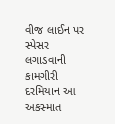વીજ લાઈન પર સ્પેસર લગાડવાની કામગીરી દરમિયાન આ અકસ્માત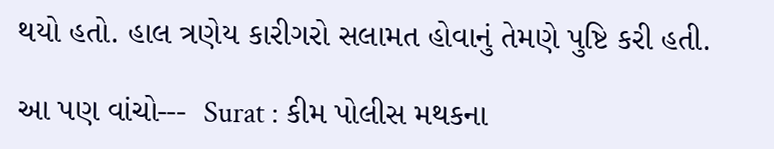થયો હતો. હાલ ત્રણેય કારીગરો સલામત હોવાનું તેમણે પુષ્ટિ કરી હતી.

આ પણ વાંચો---  Surat : કીમ પોલીસ મથકના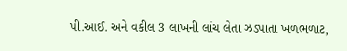પી.આઈ. અને વકીલ 3 લાખની લાંચ લેતા ઝડપાતા ખળભળાટ,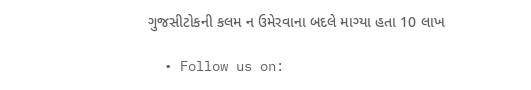ગુજસીટોકની કલમ ન ઉમેરવાના બદલે માગ્યા હતા 10 લાખ

  • Follow us on: